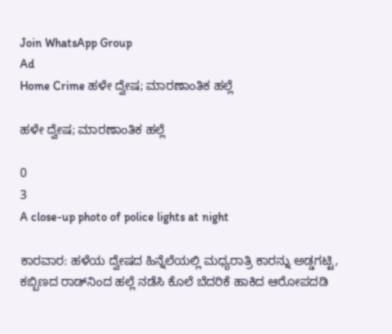Join WhatsApp Group
Ad
Home Crime ಹಳೇ ದ್ವೇಷ; ಮಾರಣಾಂತಿಕ ಹಲ್ಲೆ

ಹಳೇ ದ್ವೇಷ; ಮಾರಣಾಂತಿಕ ಹಲ್ಲೆ

0
3
A close-up photo of police lights at night

ಕಾರವಾರ: ಹಳೆಯ ದ್ವೇಷದ ಹಿನ್ನೆಲೆಯಲ್ಲಿ ಮಧ್ಯರಾತ್ರಿ ಕಾರನ್ನು ಅಡ್ಡಗಟ್ಟಿ, ಕಬ್ಬಿಣದ ರಾಡ್‌ನಿಂದ ಹಲ್ಲೆ ನಡೆಸಿ ಕೊಲೆ ಬೆದರಿಕೆ ಹಾಕಿದ ಆರೋಪದಡಿ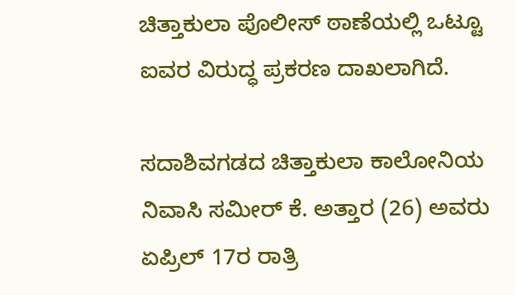ಚಿತ್ತಾಕುಲಾ ಪೊಲೀಸ್ ಠಾಣೆಯಲ್ಲಿ ಒಟ್ಟೂ ಐವರ ವಿರುದ್ಧ ಪ್ರಕರಣ ದಾಖಲಾಗಿದೆ.

ಸದಾಶಿವಗಡದ ಚಿತ್ತಾಕುಲಾ ಕಾಲೋನಿಯ ನಿವಾಸಿ ಸಮೀರ್ ಕೆ. ಅತ್ತಾರ (26) ಅವರು ಏಪ್ರಿಲ್ 17ರ ರಾತ್ರಿ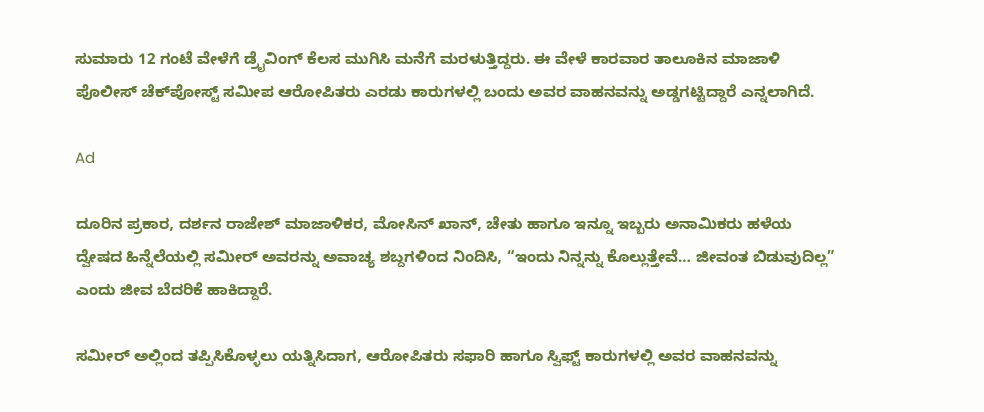ಸುಮಾರು 12 ಗಂಟೆ ವೇಳೆಗೆ ಡ್ರೈವಿಂಗ್ ಕೆಲಸ ಮುಗಿಸಿ ಮನೆಗೆ ಮರಳುತ್ತಿದ್ದರು. ಈ ವೇಳೆ ಕಾರವಾರ ತಾಲೂಕಿನ ಮಾಜಾಳಿ ಪೊಲೀಸ್ ಚೆಕ್‌ಪೋಸ್ಟ್ ಸಮೀಪ ಆರೋಪಿತರು ಎರಡು ಕಾರುಗಳಲ್ಲಿ ಬಂದು ಅವರ ವಾಹನವನ್ನು ಅಡ್ಡಗಟ್ಟಿದ್ದಾರೆ ಎನ್ನಲಾಗಿದೆ.

Ad

ದೂರಿನ ಪ್ರಕಾರ, ದರ್ಶನ ರಾಜೇಶ್ ಮಾಜಾಳಿಕರ, ಮೋಸಿನ್ ಖಾನ್, ಚೇತು ಹಾಗೂ ಇನ್ನೂ ಇಬ್ಬರು ಅನಾಮಿಕರು ಹಳೆಯ ದ್ವೇಷದ ಹಿನ್ನೆಲೆಯಲ್ಲಿ ಸಮೀರ್ ಅವರನ್ನು ಅವಾಚ್ಯ ಶಬ್ದಗಳಿಂದ ನಿಂದಿಸಿ, “ಇಂದು ನಿನ್ನನ್ನು ಕೊಲ್ಲುತ್ತೇವೆ… ಜೀವಂತ ಬಿಡುವುದಿಲ್ಲ” ಎಂದು ಜೀವ ಬೆದರಿಕೆ ಹಾಕಿದ್ದಾರೆ.

ಸಮೀರ್ ಅಲ್ಲಿಂದ ತಪ್ಪಿಸಿಕೊಳ್ಳಲು ಯತ್ನಿಸಿದಾಗ, ಆರೋಪಿತರು ಸಫಾರಿ ಹಾಗೂ ಸ್ವಿಫ್ಟ್ ಕಾರುಗಳಲ್ಲಿ ಅವರ ವಾಹನವನ್ನು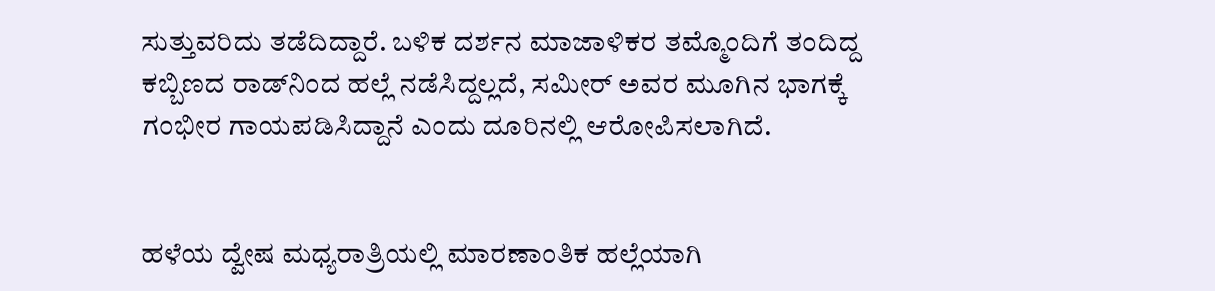ಸುತ್ತುವರಿದು ತಡೆದಿದ್ದಾರೆ. ಬಳಿಕ ದರ್ಶನ ಮಾಜಾಳಿಕರ ತಮ್ಮೊಂದಿಗೆ ತಂದಿದ್ದ ಕಬ್ಬಿಣದ ರಾಡ್‌ನಿಂದ ಹಲ್ಲೆ ನಡೆಸಿದ್ದಲ್ಲದೆ, ಸಮೀರ್ ಅವರ ಮೂಗಿನ ಭಾಗಕ್ಕೆ ಗಂಭೀರ ಗಾಯಪಡಿಸಿದ್ದಾನೆ ಎಂದು ದೂರಿನಲ್ಲಿ ಆರೋಪಿಸಲಾಗಿದೆ.


ಹಳೆಯ ದ್ವೇಷ ಮಧ್ಯರಾತ್ರಿಯಲ್ಲಿ ಮಾರಣಾಂತಿಕ ಹಲ್ಲೆಯಾಗಿ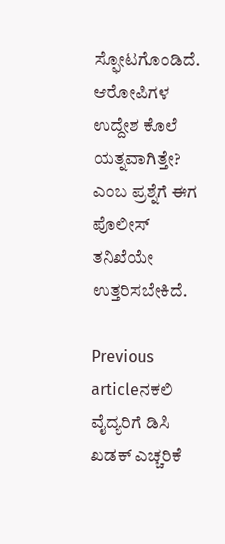ಸ್ಫೋಟಗೊಂಡಿದೆ. ಆರೋಪಿಗಳ ಉದ್ದೇಶ ಕೊಲೆ ಯತ್ನವಾಗಿತ್ತೇ? ಎಂಬ ಪ್ರಶ್ನೆಗೆ ಈಗ ಪೊಲೀಸ್ ತನಿಖೆಯೇ ಉತ್ತರಿಸಬೇಕಿದೆ.

Previous articleನಕಲಿ ವೈದ್ಯರಿಗೆ ಡಿಸಿ ಖಡಕ್‌ ಎಚ್ಚರಿಕೆ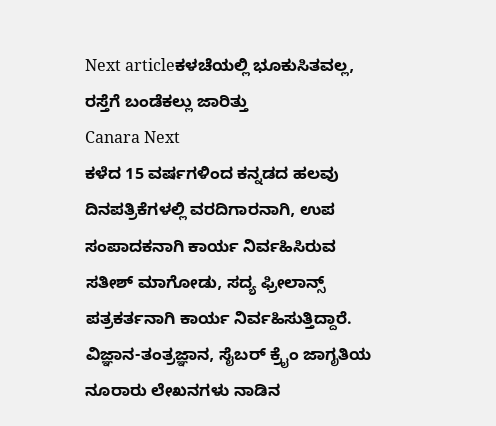Next articleಕಳಚೆಯಲ್ಲಿ ಭೂಕುಸಿತವಲ್ಲ, ರಸ್ತೆಗೆ ಬಂಡೆಕಲ್ಲು ಜಾರಿತ್ತು
Canara Next
ಕಳೆದ 15 ವರ್ಷಗಳಿಂದ ಕನ್ನಡದ ಹಲವು ದಿನಪತ್ರಿಕೆಗಳಲ್ಲಿ ವರದಿಗಾರನಾಗಿ, ಉಪ ಸಂಪಾದಕನಾಗಿ ಕಾರ್ಯ ನಿರ್ವಹಿಸಿರುವ ಸತೀಶ್‌ ಮಾಗೋಡು, ಸದ್ಯ ಫ್ರೀಲಾನ್ಸ್‌ ಪತ್ರಕರ್ತನಾಗಿ ಕಾರ್ಯ ನಿರ್ವಹಿಸುತ್ತಿದ್ದಾರೆ. ವಿಜ್ಞಾನ-ತಂತ್ರಜ್ಞಾನ, ಸೈಬರ್‌ ಕ್ರೈಂ ಜಾಗೃತಿಯ ನೂರಾರು ಲೇಖನಗಳು ನಾಡಿನ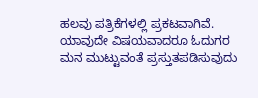ಹಲವು ಪತ್ರಿಕೆಗಳಲ್ಲಿ ಪ್ರಕಟವಾಗಿವೆ. ಯಾವುದೇ ವಿಷಯವಾದರೂ ಓದುಗರ ಮನ ಮುಟ್ಟುವಂತೆ ಪ್ರಸ್ತುತಪಡಿಸುವುದು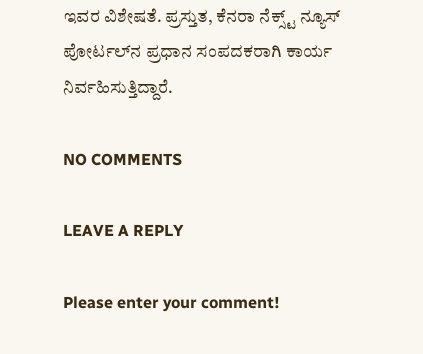ಇವರ ವಿಶೇಷತೆ. ಪ್ರಸ್ತುತ, ಕೆನರಾ ನೆಕ್ಸ್ಟ್‌ ನ್ಯೂಸ್‌ ಪೋರ್ಟಲ್‌ನ ಪ್ರಧಾನ ಸಂಪದಕರಾಗಿ ಕಾರ್ಯ ನಿರ್ವಹಿಸುತ್ತಿದ್ದಾರೆ.

NO COMMENTS

LEAVE A REPLY

Please enter your comment!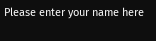Please enter your name here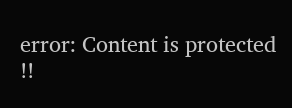error: Content is protected !!